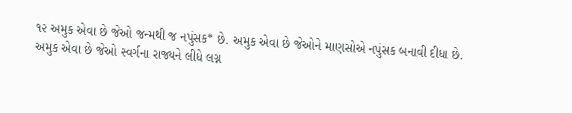૧૨ અમુક એવા છે જેઓ જન્મથી જ નપુંસક* છે. અમુક એવા છે જેઓને માણસોએ નપુંસક બનાવી દીધા છે. અમુક એવા છે જેઓ સ્વર્ગના રાજ્યને લીધે લગ્ન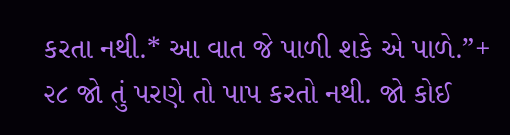કરતા નથી.* આ વાત જે પાળી શકે એ પાળે.”+
૨૮ જો તું પરણે તો પાપ કરતો નથી. જો કોઈ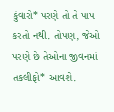કુંવારો* પરણે તો તે પાપ કરતો નથી. તોપણ, જેઓ પરણે છે તેઓના જીવનમાં તકલીફો* આવશે.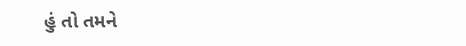હું તો તમને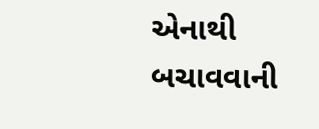એનાથી બચાવવાની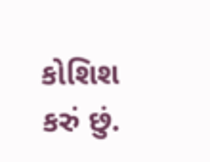કોશિશ કરું છું.